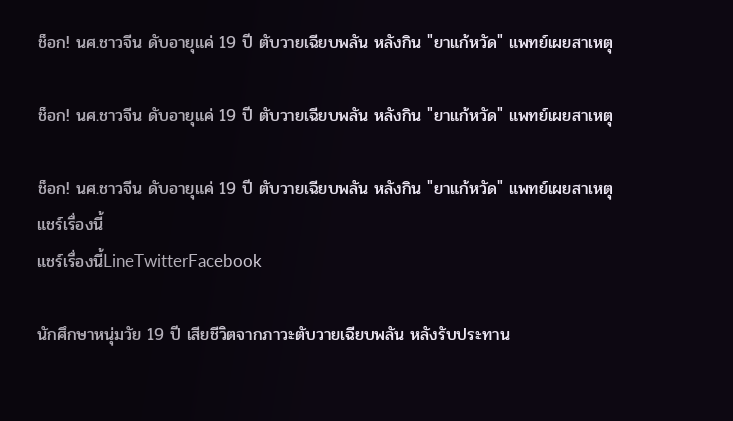ช็อก! นศ.ชาวจีน ดับอายุแค่ 19 ปี ตับวายเฉียบพลัน หลังกิน "ยาแก้หวัด" แพทย์เผยสาเหตุ

ช็อก! นศ.ชาวจีน ดับอายุแค่ 19 ปี ตับวายเฉียบพลัน หลังกิน "ยาแก้หวัด" แพทย์เผยสาเหตุ

ช็อก! นศ.ชาวจีน ดับอายุแค่ 19 ปี ตับวายเฉียบพลัน หลังกิน "ยาแก้หวัด" แพทย์เผยสาเหตุ
แชร์เรื่องนี้
แชร์เรื่องนี้LineTwitterFacebook

นักศึกษาหนุ่มวัย 19 ปี เสียชีวิตจากภาวะตับวายเฉียบพลัน หลังรับประทาน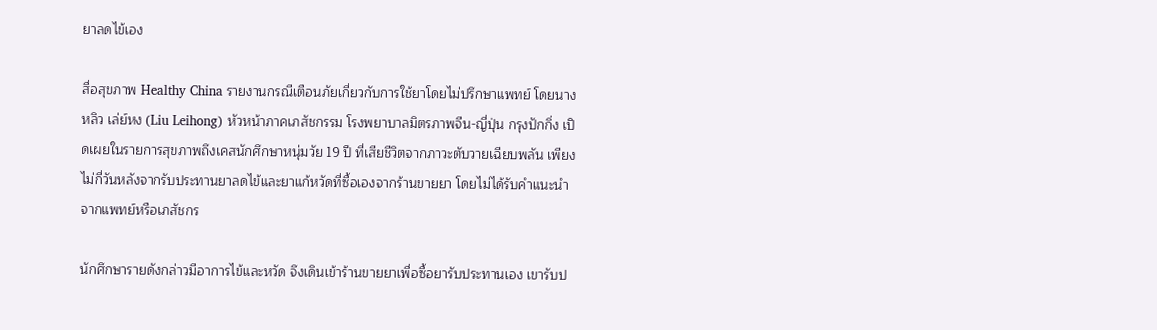ยาลดไข้เอง

สื่อสุขภาพ Healthy China รายงานกรณีเตือนภัยเกี่ยวกับการใช้ยาโดยไม่ปรึกษาแพทย์ โดยนางหลิว เล่ย์หง (Liu Leihong) หัวหน้าภาคเภสัชกรรม โรงพยาบาลมิตรภาพจีน-ญี่ปุ่น กรุงปักกิ่ง เปิดเผยในรายการสุขภาพถึงเคสนักศึกษาหนุ่มวัย 19 ปี ที่เสียชีวิตจากภาวะตับวายเฉียบพลัน เพียงไม่กี่วันหลังจากรับประทานยาลดไข้และยาแก้หวัดที่ซื้อเองจากร้านขายยา โดยไม่ได้รับคำแนะนำจากแพทย์หรือเภสัชกร

นักศึกษารายดังกล่าวมีอาการไข้และหวัด จึงเดินเข้าร้านขายยาเพื่อซื้อยารับประทานเอง เขารับป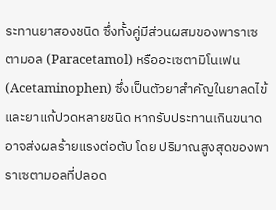ระทานยาสองชนิด ซึ่งทั้งคู่มีส่วนผสมของพาราเซตามอล (Paracetamol) หรืออะเซตามิโนเฟน (Acetaminophen) ซึ่งเป็นตัวยาสำคัญในยาลดไข้และยาแก้ปวดหลายชนิด หากรับประทานเกินขนาดอาจส่งผลร้ายแรงต่อตับ โดย ปริมาณสูงสุดของพาราเซตามอลที่ปลอด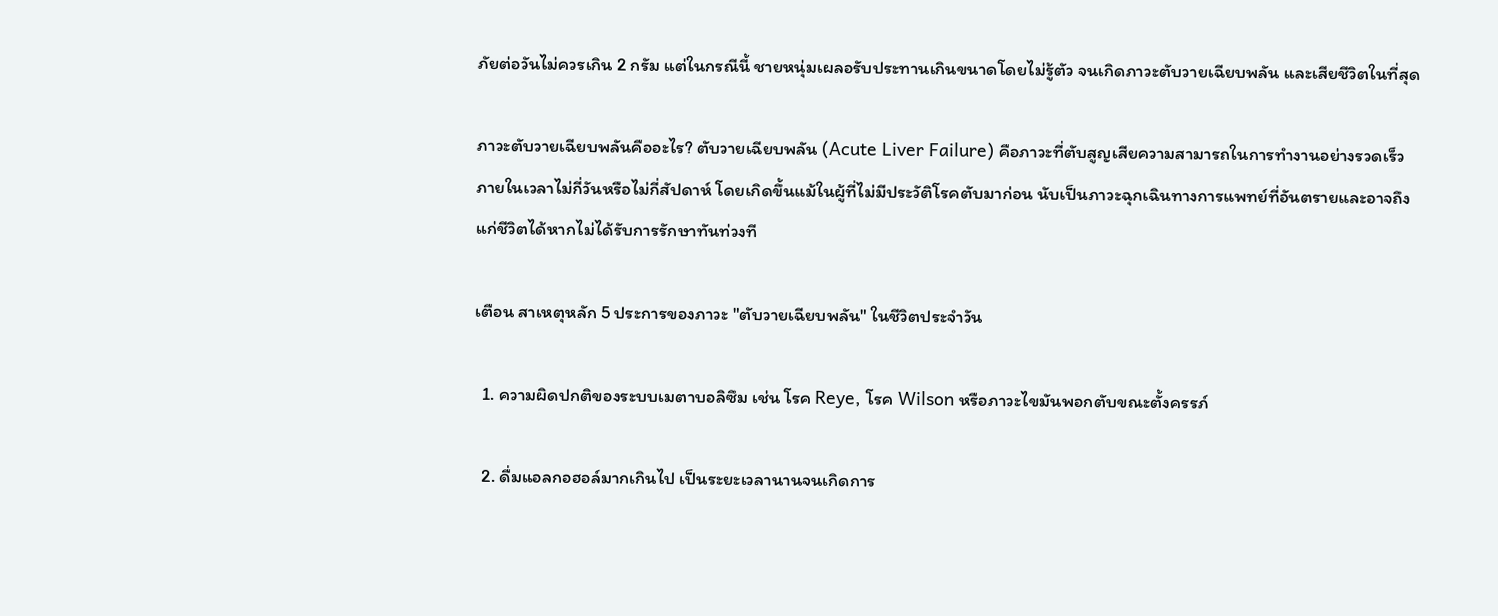ภัยต่อวันไม่ควรเกิน 2 กรัม แต่ในกรณีนี้ ชายหนุ่มเผลอรับประทานเกินขนาดโดยไม่รู้ตัว จนเกิดภาวะตับวายเฉียบพลัน และเสียชีวิตในที่สุด

ภาวะตับวายเฉียบพลันคืออะไร? ตับวายเฉียบพลัน (Acute Liver Failure) คือภาวะที่ตับสูญเสียความสามารถในการทำงานอย่างรวดเร็วภายในเวลาไม่กี่วันหรือไม่กี่สัปดาห์ โดยเกิดขึ้นแม้ในผู้ที่ไม่มีประวัติโรคตับมาก่อน นับเป็นภาวะฉุกเฉินทางการแพทย์ที่อันตรายและอาจถึงแก่ชีวิตได้หากไม่ได้รับการรักษาทันท่วงที

เตือน สาเหตุหลัก 5 ประการของภาวะ "ตับวายเฉียบพลัน" ในชีวิตประจำวัน

  1. ความผิดปกติของระบบเมตาบอลิซึม เช่น โรค Reye, โรค Wilson หรือภาวะไขมันพอกตับขณะตั้งครรภ์

  2. ดื่มแอลกอฮอล์มากเกินไป เป็นระยะเวลานานจนเกิดการ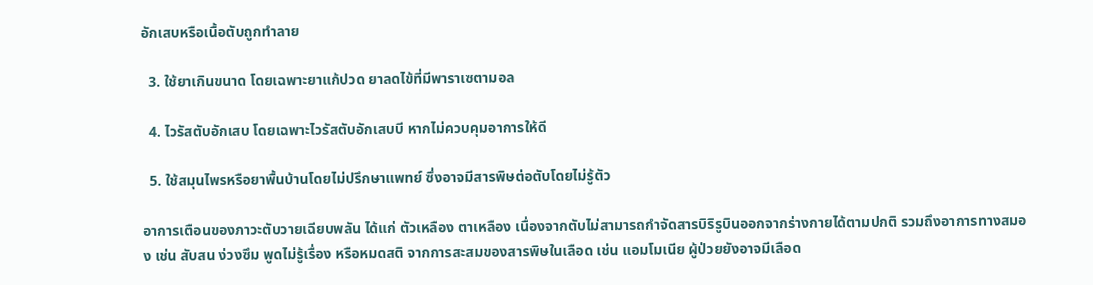อักเสบหรือเนื้อตับถูกทำลาย

  3. ใช้ยาเกินขนาด โดยเฉพาะยาแก้ปวด ยาลดไข้ที่มีพาราเซตามอล

  4. ไวรัสตับอักเสบ โดยเฉพาะไวรัสตับอักเสบบี หากไม่ควบคุมอาการให้ดี

  5. ใช้สมุนไพรหรือยาพื้นบ้านโดยไม่ปรึกษาแพทย์ ซึ่งอาจมีสารพิษต่อตับโดยไม่รู้ตัว

อาการเตือนของภาวะตับวายเฉียบพลัน ได้แก่ ตัวเหลือง ตาเหลือง เนื่องจากตับไม่สามารถกำจัดสารบิริรูบินออกจากร่างกายได้ตามปกติ รวมถึงอาการทางสมอง เช่น สับสน ง่วงซึม พูดไม่รู้เรื่อง หรือหมดสติ จากการสะสมของสารพิษในเลือด เช่น แอมโมเนีย ผู้ป่วยยังอาจมีเลือด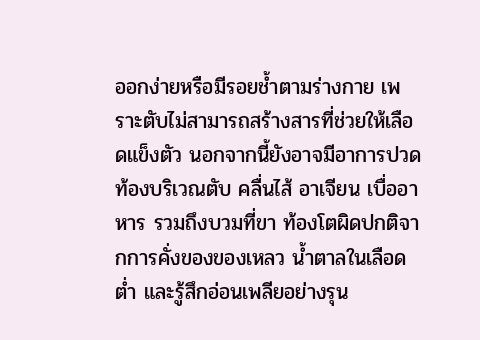ออกง่ายหรือมีรอยช้ำตามร่างกาย เพราะตับไม่สามารถสร้างสารที่ช่วยให้เลือดแข็งตัว นอกจากนี้ยังอาจมีอาการปวดท้องบริเวณตับ คลื่นไส้ อาเจียน เบื่ออาหาร รวมถึงบวมที่ขา ท้องโตผิดปกติจากการคั่งของของเหลว น้ำตาลในเลือดต่ำ และรู้สึกอ่อนเพลียอย่างรุน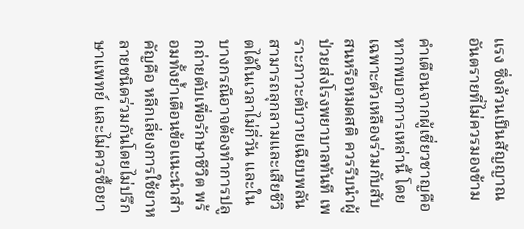แรง ซึ่งล้วนเป็นสัญญาณอันตรายที่ไม่ควรมองข้าม

คำเตือนจากผู้เชี่ยวชาญคือ หากพบอาการเหล่านี้ โดยเฉพาะตัวเหลืองร่วมกับสับสนหรือหมดสติ ควรรีบนำผู้ป่วยส่งโรงพยาบาลทันที เพราะภาวะตับวายเฉียบพลันสามารถลุกลามและเสียชีวิตได้ในเวลาไม่กี่วัน และในบางกรณีอาจต้องทำการปลูกถ่ายตับเพื่อรักษาชีวิต พร้อมทั้งย้ำเตือนข้อแนะนำสำคัญคือ หลีกเลี่ยงการใช้ยาหลายชนิดร่วมกันโดยไม่ปรึกษาแพทย์ และไม่ควรซื้อยา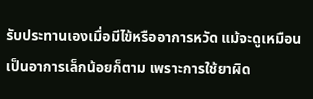รับประทานเองเมื่อมีไข้หรืออาการหวัด แม้จะดูเหมือนเป็นอาการเล็กน้อยก็ตาม เพราะการใช้ยาผิด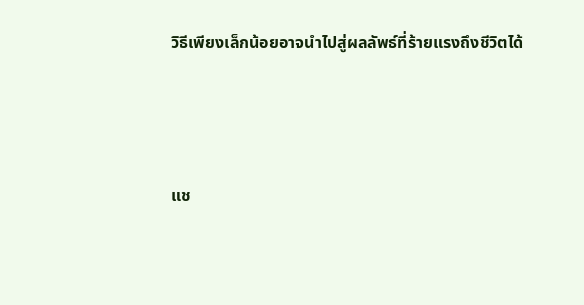วิธีเพียงเล็กน้อยอาจนำไปสู่ผลลัพธ์ที่ร้ายแรงถึงชีวิตได้



แช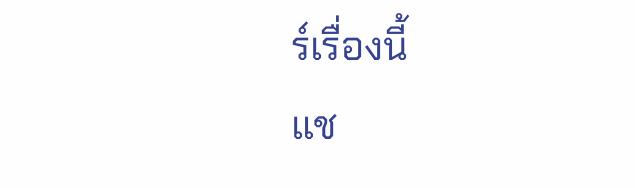ร์เรื่องนี้
แช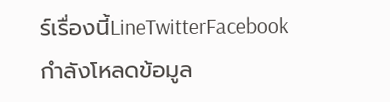ร์เรื่องนี้LineTwitterFacebook
กำลังโหลดข้อมูล